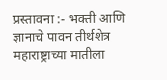प्रस्तावना :- भक्ती आणि ज्ञानाचे पावन तीर्थशेत्र महाराष्ट्राच्या मातीला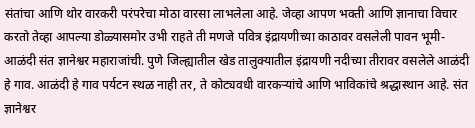संतांचा आणि थोर वारकरी परंपरेचा मोठा वारसा लाभलेला आहे. जेव्हा आपण भक्ती आणि ज्ञानाचा विचार करतो तेव्हा आपल्या डोळ्यासमोर उभी राहते ती मणजे पवित्र इंद्रायणीच्या काठावर वसलेली पावन भूमी- आळंदी संत ज्ञानेश्वर महाराजांची. पुणे जिल्ह्यातील खेड तालुक्यातील इंद्रायणी नदीच्या तीरावर वसलेले आळंदी हे गाव. आळंदी हे गाव पर्यटन स्थळ नाही तर, ते कोट्यवधी वारकऱ्यांचे आणि भाविकांचे श्रद्धास्थान आहे. संत ज्ञानेश्वर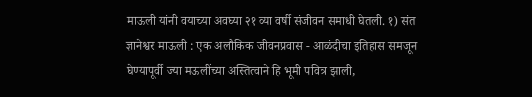माऊली यांनी वयाच्या अवघ्या २१ व्या वर्षी संजीवन समाधी घेतली. १) संत ज्ञानेश्वर माऊली : एक अलौकिक जीवनप्रवास - आळंदीचा इतिहास समजून घेण्यापूर्वी ज्या मऊलींच्या अस्तित्वाने हि भूमी पवित्र झाली,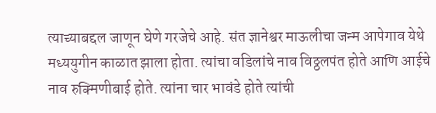त्याच्याबद्दल जाणून घेणे गरजेचे आहे. संत ज्ञानेश्वर माऊलीचा जन्म आपेगाव येथे मध्ययुगीन काळात झाला होता. त्यांचा वडिलांचे नाव विठ्ठलपंत होते आणि आईचे नाव रुक्मिणीबाई होते. त्यांना चार भावंडे होते त्यांची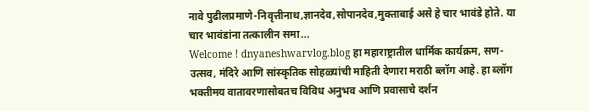नावे पुढीलप्रमाणे-निवृत्तीनाथ,ज्ञानदेव,सोपानदेव,मुक्ताबाई असे हे चार भावंडे होते. या चार भावंडांना तत्कालीन समा...
Welcome ! dnyaneshwarvlog.blog हा महाराष्ट्रातील धार्मिक कार्यक्रम, सण-उत्सव, मंदिरे आणि सांस्कृतिक सोहळ्यांची माहिती देणारा मराठी ब्लॉग आहे. हा ब्लॉग भक्तीमय वातावरणासोबतच विविध अनुभव आणि प्रवासाचे दर्शन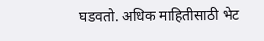घडवतो. अधिक माहितीसाठी भेट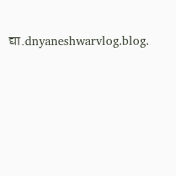द्या.dnyaneshwarvlog.blog.